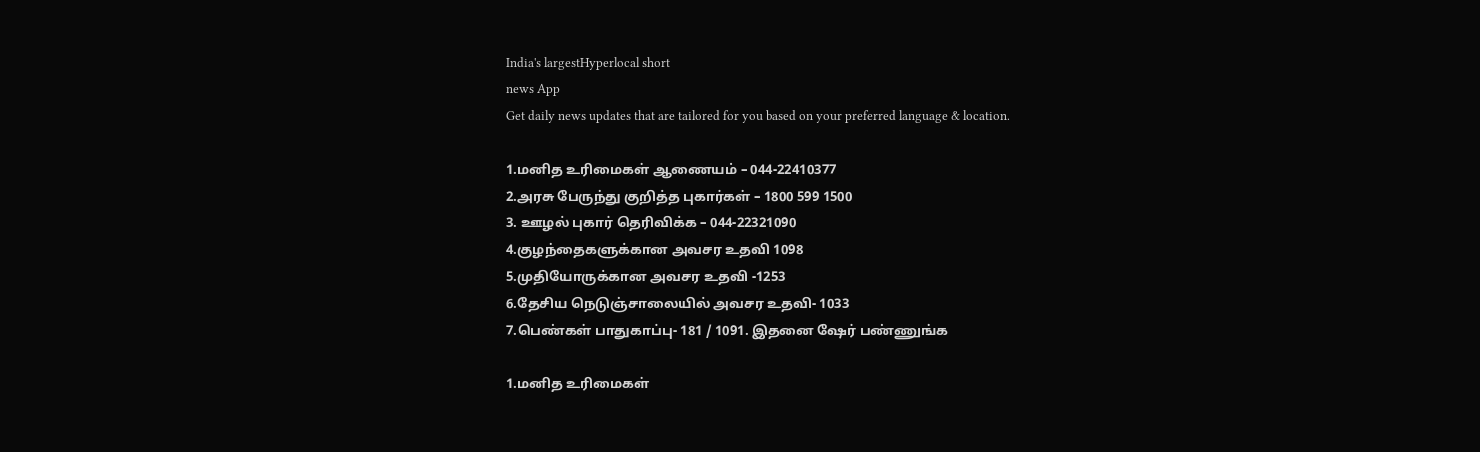India's largestHyperlocal short
news App
Get daily news updates that are tailored for you based on your preferred language & location.

1.மனித உரிமைகள் ஆணையம் – 044-22410377
2.அரசு பேருந்து குறித்த புகார்கள் – 1800 599 1500
3. ஊழல் புகார் தெரிவிக்க – 044-22321090
4.குழந்தைகளுக்கான அவசர உதவி 1098
5.முதியோருக்கான அவசர உதவி -1253
6.தேசிய நெடுஞ்சாலையில் அவசர உதவி- 1033
7.பெண்கள் பாதுகாப்பு- 181 / 1091. இதனை ஷேர் பண்ணுங்க

1.மனித உரிமைகள்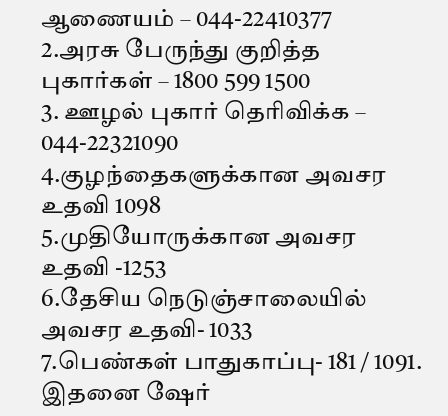ஆணையம் – 044-22410377
2.அரசு பேருந்து குறித்த புகார்கள் – 1800 599 1500
3. ஊழல் புகார் தெரிவிக்க – 044-22321090
4.குழந்தைகளுக்கான அவசர உதவி 1098
5.முதியோருக்கான அவசர உதவி -1253
6.தேசிய நெடுஞ்சாலையில் அவசர உதவி- 1033
7.பெண்கள் பாதுகாப்பு- 181 / 1091. இதனை ஷேர்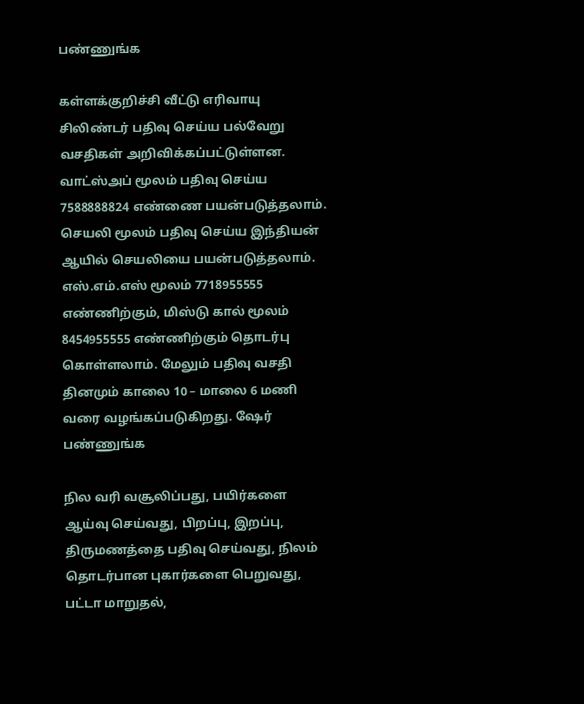பண்ணுங்க

கள்ளக்குறிச்சி வீட்டு எரிவாயு சிலிண்டர் பதிவு செய்ய பல்வேறு வசதிகள் அறிவிக்கப்பட்டுள்ளன. வாட்ஸ்அப் மூலம் பதிவு செய்ய 7588888824 எண்ணை பயன்படுத்தலாம். செயலி மூலம் பதிவு செய்ய இந்தியன் ஆயில் செயலியை பயன்படுத்தலாம். எஸ்.எம்.எஸ் மூலம் 7718955555 எண்ணிற்கும், மிஸ்டு கால் மூலம் 8454955555 எண்ணிற்கும் தொடர்பு கொள்ளலாம். மேலும் பதிவு வசதி தினமும் காலை 10 – மாலை 6 மணி வரை வழங்கப்படுகிறது. ஷேர் பண்ணுங்க

நில வரி வசூலிப்பது, பயிர்களை ஆய்வு செய்வது, பிறப்பு, இறப்பு, திருமணத்தை பதிவு செய்வது, நிலம் தொடர்பான புகார்களை பெறுவது, பட்டா மாறுதல்,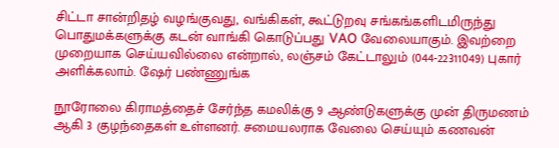சிட்டா சான்றிதழ் வழங்குவது, வங்கிகள், கூட்டுறவு சங்கங்களிடமிருந்து பொதுமக்களுக்கு கடன் வாங்கி கொடுப்பது VAO வேலையாகும். இவற்றை முறையாக செய்யவில்லை என்றால், லஞ்சம் கேட்டாலும் (044-22311049) புகார் அளிக்கலாம். ஷேர் பண்ணுங்க

நூரோலை கிராமத்தைச் சேர்ந்த கமலிக்கு 9 ஆண்டுகளுக்கு முன் திருமணம் ஆகி 3 குழந்தைகள் உள்ளனர். சமையலராக வேலை செய்யும் கணவன்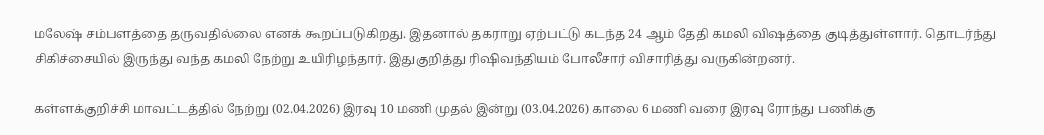மலேஷ் சம்பளத்தை தருவதில்லை எனக் கூறப்படுகிறது. இதனால் தகராறு ஏற்பட்டு கடந்த 24 ஆம் தேதி கமலி விஷத்தை குடித்துள்ளார். தொடர்ந்து சிகிச்சையில் இருந்து வந்த கமலி நேற்று உயிரிழந்தார். இதுகுறித்து ரிஷிவந்தியம் போலீசார் விசாரித்து வருகின்றனர்.

கள்ளக்குறிச்சி மாவட்டத்தில் நேற்று (02.04.2026) இரவு 10 மணி முதல் இன்று (03.04.2026) காலை 6 மணி வரை இரவு ரோந்து பணிக்கு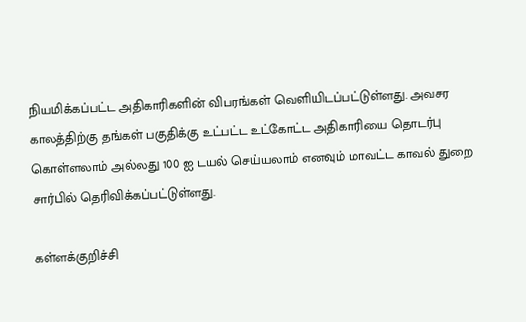நியமிக்கப்பட்ட அதிகாரிகளின் விபரங்கள் வெளியிடப்பட்டுள்ளது. அவசர காலத்திற்கு தங்கள் பகுதிக்கு உட்பட்ட உட்கோட்ட அதிகாரியை தொடர்பு கொள்ளலாம் அல்லது 100 ஐ டயல் செய்யலாம் எனவும் மாவட்ட காவல் துறை சார்பில் தெரிவிக்கப்பட்டுள்ளது.

கள்ளக்குறிச்சி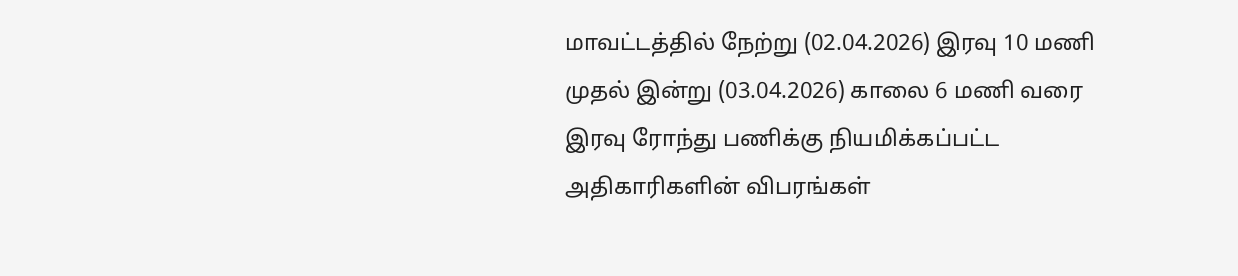மாவட்டத்தில் நேற்று (02.04.2026) இரவு 10 மணி முதல் இன்று (03.04.2026) காலை 6 மணி வரை இரவு ரோந்து பணிக்கு நியமிக்கப்பட்ட அதிகாரிகளின் விபரங்கள்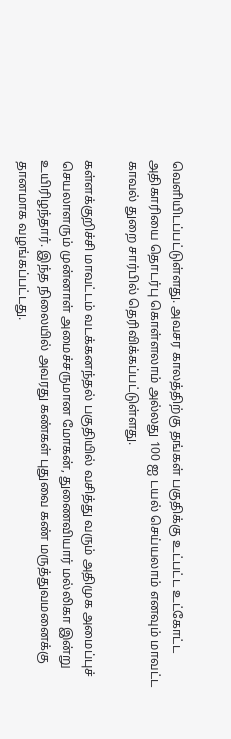வெளியிடப்பட்டுள்ளது. அவசர காலத்திற்கு தங்கள் பகுதிக்கு உட்பட்ட உட்கோட்ட அதிகாரியை தொடர்பு கொள்ளலாம் அல்லது 100 ஐ டயல் செய்யலாம் எனவும் மாவட்ட காவல் துறை சார்பில் தெரிவிக்கப்பட்டுள்ளது.

கள்ளக்குறிச்சி மாவட்டம் வடக்கனந்தல் பகுதியில் வசித்து வரும் அதிமுக அமைப்புச் செயலாளரும் முன்னாள் அமைச்சருமான மோகன், துணைவியார் மல்லிகா இன்று உயிரிழந்தார். இந்த நிலையில் அவரது கண்கள் புதுவை கண் மருத்துவமனைக்கு தானமாக வழங்கப்பட்டது.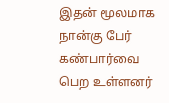இதன் மூலமாக நான்கு பேர் கண்பார்வை பெற உள்ளனர்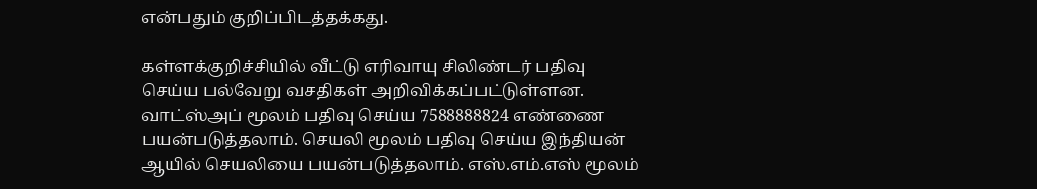என்பதும் குறிப்பிடத்தக்கது.

கள்ளக்குறிச்சியில் வீட்டு எரிவாயு சிலிண்டர் பதிவு செய்ய பல்வேறு வசதிகள் அறிவிக்கப்பட்டுள்ளன. வாட்ஸ்அப் மூலம் பதிவு செய்ய 7588888824 எண்ணை பயன்படுத்தலாம். செயலி மூலம் பதிவு செய்ய இந்தியன் ஆயில் செயலியை பயன்படுத்தலாம். எஸ்.எம்.எஸ் மூலம்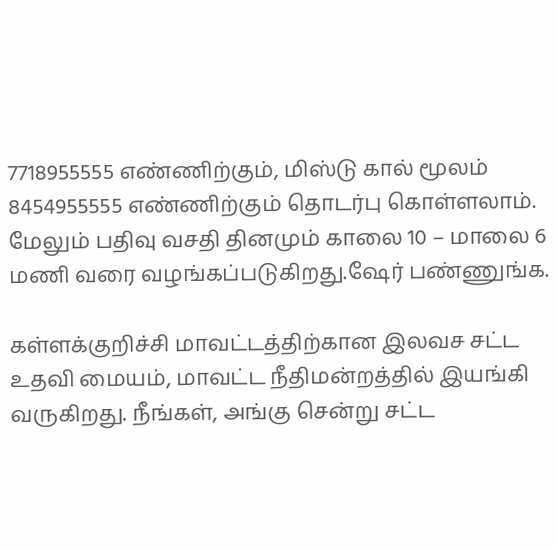7718955555 எண்ணிற்கும், மிஸ்டு கால் மூலம் 8454955555 எண்ணிற்கும் தொடர்பு கொள்ளலாம். மேலும் பதிவு வசதி தினமும் காலை 10 – மாலை 6 மணி வரை வழங்கப்படுகிறது.ஷேர் பண்ணுங்க.

கள்ளக்குறிச்சி மாவட்டத்திற்கான இலவச சட்ட உதவி மையம், மாவட்ட நீதிமன்றத்தில் இயங்கி வருகிறது. நீங்கள், அங்கு சென்று சட்ட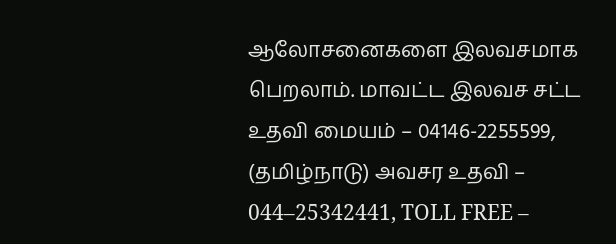ஆலோசனைகளை இலவசமாக பெறலாம். மாவட்ட இலவச சட்ட உதவி மையம் – 04146-2255599, (தமிழ்நாடு) அவசர உதவி – 044–25342441, TOLL FREE –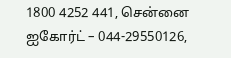1800 4252 441, சென்னை ஐகோர்ட் – 044-29550126,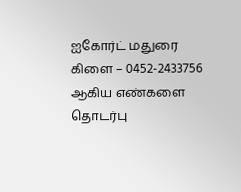ஐகோர்ட் மதுரை கிளை – 0452-2433756 ஆகிய எண்களை தொடர்பு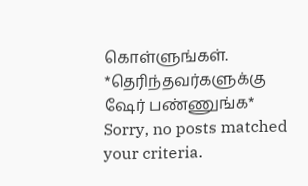கொள்ளுங்கள். *தெரிந்தவர்களுக்கு ஷேர் பண்ணுங்க*
Sorry, no posts matched your criteria.